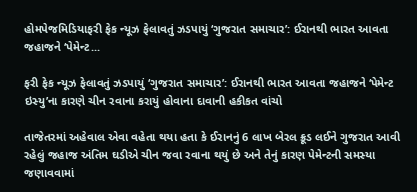હોમપેજમિડિયાફરી ફેક ન્યૂઝ ફેલાવતું ઝડપાયું ‘ગુજરાત સમાચાર’: ઈરાનથી ભારત આવતા જહાજને ‘પેમેન્ટ...

ફરી ફેક ન્યૂઝ ફેલાવતું ઝડપાયું ‘ગુજરાત સમાચાર’: ઈરાનથી ભારત આવતા જહાજને ‘પેમેન્ટ ઇસ્યુ’ના કારણે ચીન રવાના કરાયું હોવાના દાવાની હકીકત વાંચો

તાજેતરમાં અહેવાલ એવા વહેતા થયા હતા કે ઈરાનનું 6 લાખ બેરલ ક્રૂડ લઈને ગુજરાત આવી રહેલું જહાજ અંતિમ ઘડીએ ચીન જવા રવાના થયું છે અને તેનું કારણ પેમેન્ટની સમસ્યા જણાવવામાં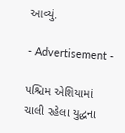આવ્યું.

- Advertisement -

પશ્ચિમ એશિયામાં ચાલી રહેલા યુદ્ધના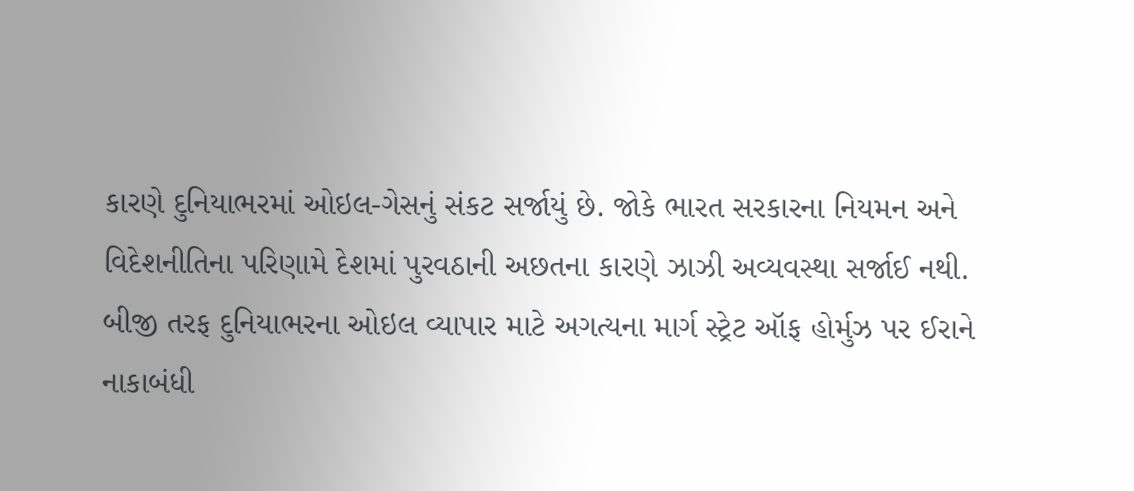કારણે દુનિયાભરમાં ઓઇલ-ગેસનું સંકટ સર્જાયું છે. જોકે ભારત સરકારના નિયમન અને વિદેશનીતિના પરિણામે દેશમાં પુરવઠાની અછતના કારણે ઝાઝી અવ્યવસ્થા સર્જાઈ નથી. બીજી તરફ દુનિયાભરના ઓઇલ વ્યાપાર માટે અગત્યના માર્ગ સ્ટ્રેટ ઑફ હોર્મુઝ પર ઈરાને નાકાબંધી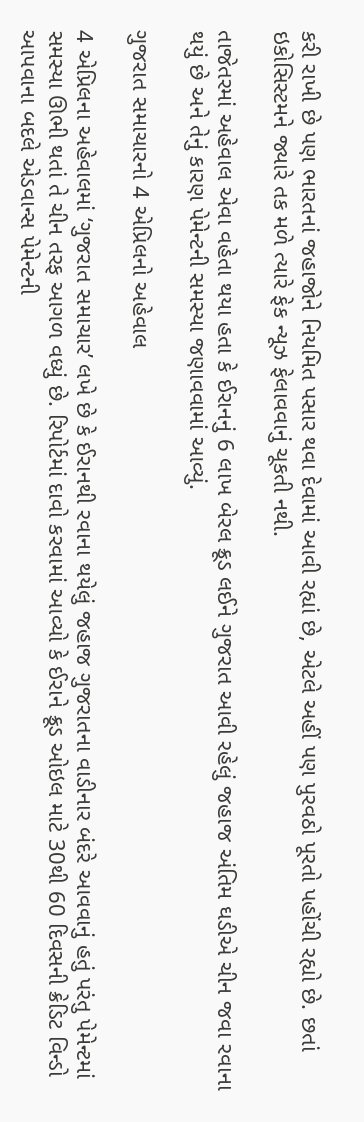કરી રાખી છે પણ ભારતનાં જહાજોને નિયમિત પસાર થવા દેવામાં આવી રહ્યાં છે, એટલે અહીં પણ પુરવઠો પૂરતો પહોંચી રહ્યો છે. છતાં ઇકોસિસ્ટમને જ્યારે તક મળે ત્યારે ફેક ન્યૂઝ ફેલાવવાનું ચૂકતી નથી.

તાજેતરમાં અહેવાલ એવા વહેતા થયા હતા કે ઈરાનનું 6 લાખ બેરલ ક્રૂડ લઈને ગુજરાત આવી રહેલું જહાજ અંતિમ ઘડીએ ચીન જવા રવાના થયું છે અને તેનું કારણ પેમેન્ટની સમસ્યા જણાવવામાં આવ્યું.

ગુજરાત સમાચારનો 4 એપ્રિલનો અહેવાલ

4 એપ્રિલના અહેવાલમાં ‘ગુજરાત સમાચાર’ લખે છે કે ઈરાનથી રવાના થયેલું જહાજ ગુજરાતના વાડીનાર બંદરે આવવાનું હતું પરંતુ પેમેન્ટમાં સમસ્યા ઊભી થતાં તે ચીન તરફ આગળ વધ્યું છે. રિપોર્ટમાં દાવો કરવામાં આવ્યો કે ઈરાને ક્રૂડ ઓઇલ માટે 30થી 60 દિવસની ક્રેડિટ વિન્ડો આપવાના બદલે એડવાન્સ પેમેન્ટની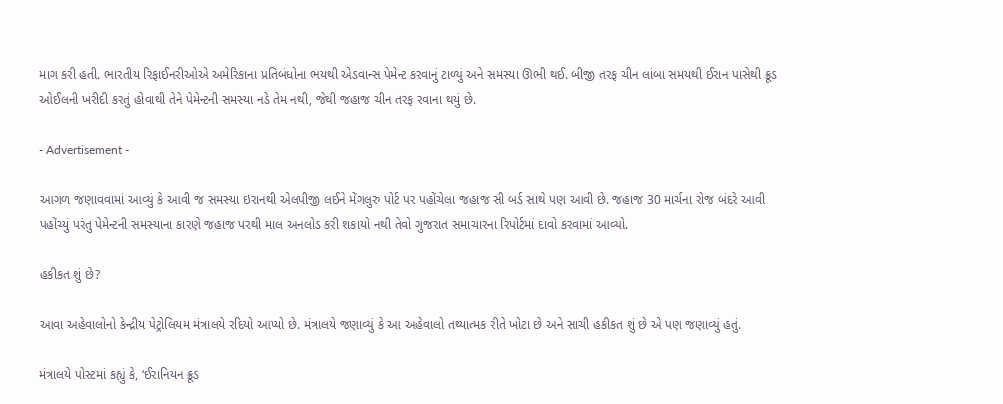માગ કરી હતી. ભારતીય રિફાઈનરીઓએ અમેરિકાના પ્રતિબંધોના ભયથી એડવાન્સ પેમેન્ટ કરવાનું ટાળ્યું અને સમસ્યા ઊભી થઈ. બીજી તરફ ચીન લાંબા સમયથી ઈરાન પાસેથી ક્રૂડ ઓઈલની ખરીદી કરતું હોવાથી તેને પેમેન્ટની સમસ્યા નડે તેમ નથી, જેથી જહાજ ચીન તરફ રવાના થયું છે.

- Advertisement -

આગળ જણાવવામાં આવ્યું કે આવી જ સમસ્યા ઇરાનથી એલપીજી લઈને મેંગલુરુ પોર્ટ પર પહોંચેલા જહાજ સી બર્ડ સાથે પણ આવી છે. જહાજ 30 માર્ચના રોજ બંદરે આવી પહોંચ્યું પરંતુ પેમેન્ટની સમસ્યાના કારણે જહાજ પરથી માલ અનલોડ કરી શકાયો નથી તેવો ગુજરાત સમાચારના રિપોર્ટમાં દાવો કરવામાં આવ્યો.

હકીકત શું છે?

આવા અહેવાલોનો કેન્દ્રીય પેટ્રોલિયમ મંત્રાલયે રદિયો આપ્યો છે. મંત્રાલયે જણાવ્યું કે આ અહેવાલો તથ્યાત્મક રીતે ખોટા છે અને સાચી હકીકત શું છે એ પણ જણાવ્યું હતું.

મંત્રાલયે પોસ્ટમાં કહ્યું કે, ‘ઈરાનિયન ક્રૂડ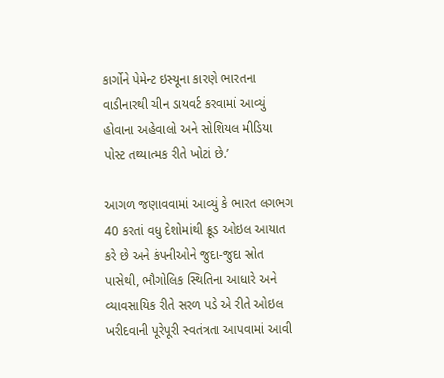કાર્ગોને પેમેન્ટ ઇસ્યૂના કારણે ભારતના વાડીનારથી ચીન ડાયવર્ટ કરવામાં આવ્યું હોવાના અહેવાલો અને સોશિયલ મીડિયા પોસ્ટ તથ્યાત્મક રીતે ખોટાં છે.’

આગળ જણાવવામાં આવ્યું કે ભારત લગભગ 40 કરતાં વધુ દેશોમાંથી ક્રૂડ ઓઇલ આયાત કરે છે અને કંપનીઓને જુદા-જુદા સ્રોત પાસેથી, ભૌગોલિક સ્થિતિના આધારે અને વ્યાવસાયિક રીતે સરળ પડે એ રીતે ઓઇલ ખરીદવાની પૂરેપૂરી સ્વતંત્રતા આપવામાં આવી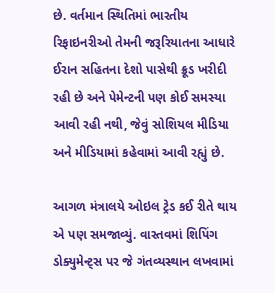છે. વર્તમાન સ્થિતિમાં ભારતીય રિફાઇનરીઓ તેમની જરૂરિયાતના આધારે ઈરાન સહિતના દેશો પાસેથી ક્રૂડ ખરીદી રહી છે અને પેમેન્ટની પણ કોઈ સમસ્યા આવી રહી નથી, જેવું સોશિયલ મીડિયા અને મીડિયામાં કહેવામાં આવી રહ્યું છે.

આગળ મંત્રાલયે ઓઇલ ટ્રેડ કઈ રીતે થાય એ પણ સમજાવ્યું. વાસ્તવમાં શિપિંગ ડોક્યુમેન્ટ્સ પર જે ગંતવ્યસ્થાન લખવામાં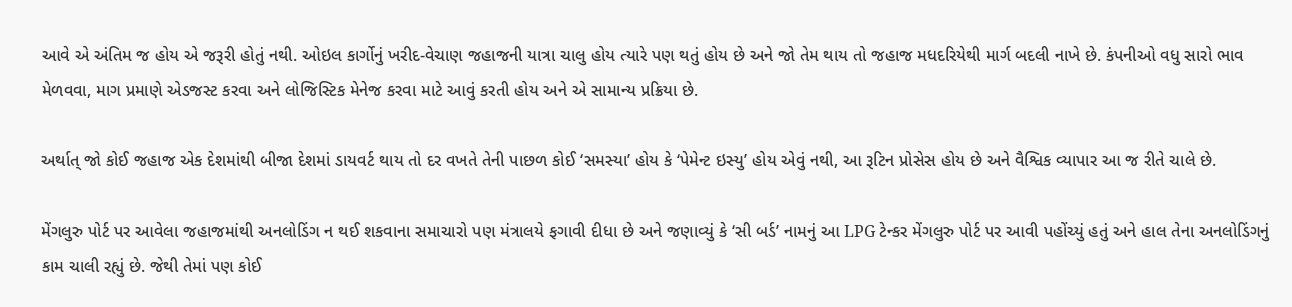આવે એ અંતિમ જ હોય એ જરૂરી હોતું નથી. ઓઇલ કાર્ગોનું ખરીદ-વેચાણ જહાજની યાત્રા ચાલુ હોય ત્યારે પણ થતું હોય છે અને જો તેમ થાય તો જહાજ મધદરિયેથી માર્ગ બદલી નાખે છે. કંપનીઓ વધુ સારો ભાવ મેળવવા, માગ પ્રમાણે એડજસ્ટ કરવા અને લોજિસ્ટિક મેનેજ કરવા માટે આવું કરતી હોય અને એ સામાન્ય પ્રક્રિયા છે.

અર્થાત્ જો કોઈ જહાજ એક દેશમાંથી બીજા દેશમાં ડાયવર્ટ થાય તો દર વખતે તેની પાછળ કોઈ ‘સમસ્યા’ હોય કે ‘પેમેન્ટ ઇસ્યુ’ હોય એવું નથી, આ રૂટિન પ્રોસેસ હોય છે અને વૈશ્વિક વ્યાપાર આ જ રીતે ચાલે છે.

મેંગલુરુ પોર્ટ પર આવેલા જહાજમાંથી અનલોડિંગ ન થઈ શકવાના સમાચારો પણ મંત્રાલયે ફગાવી દીધા છે અને જણાવ્યું કે ‘સી બર્ડ’ નામનું આ LPG ટેન્કર મેંગલુરુ પોર્ટ પર આવી પહોંચ્યું હતું અને હાલ તેના અનલોડિંગનું કામ ચાલી રહ્યું છે. જેથી તેમાં પણ કોઈ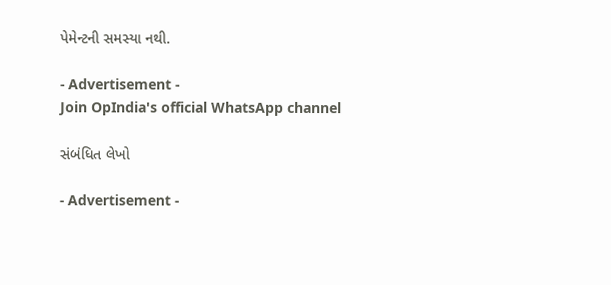પેમેન્ટની સમસ્યા નથી.

- Advertisement -
Join OpIndia's official WhatsApp channel

સંબંધિત લેખો

- Advertisement -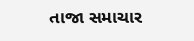તાજા સમાચાર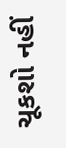ચૂકશો નહીં